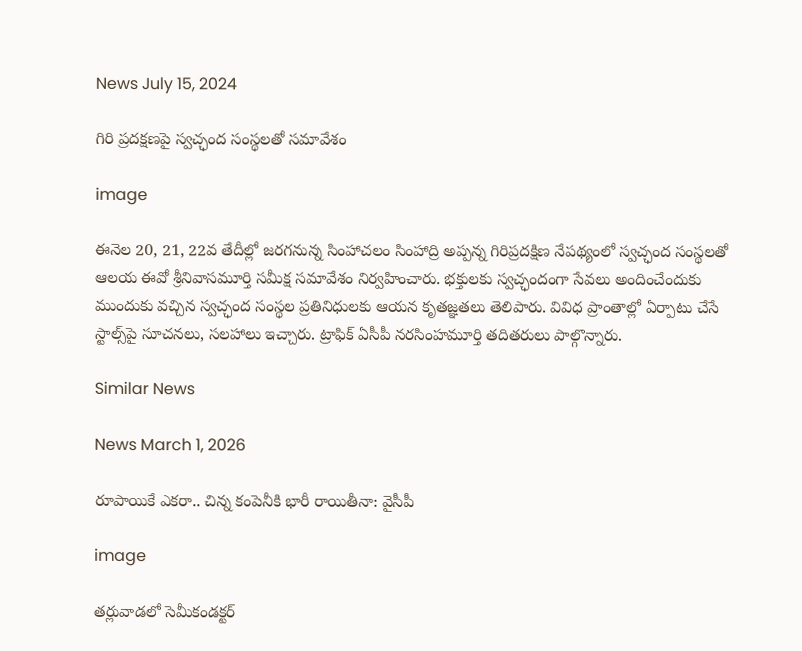News July 15, 2024

గిరి ప్రదక్షణపై స్వచ్ఛంద సంస్థలతో సమావేశం

image

ఈనెల 20, 21, 22వ తేదీల్లో జరగనున్న సింహాచలం సింహాద్రి అప్పన్న గిరిప్రదక్షిణ నేపథ్యంలో స్వచ్ఛంద సంస్థలతో ఆలయ ఈవో శ్రీనివాసమూర్తి సమీక్ష సమావేశం నిర్వహించారు. భక్తులకు స్వచ్ఛందంగా సేవలు అందించేందుకు ముందుకు వచ్చిన స్వచ్ఛంద సంస్థల ప్రతినిధులకు ఆయన కృతజ్ఞతలు తెలిపారు. వివిధ ప్రాంతాల్లో ఏర్పాటు చేసే స్టాల్స్‌పై సూచనలు, సలహాలు ఇచ్చారు. ట్రాఫిక్ ఏసీపీ నరసింహమూర్తి తదితరులు పాల్గొన్నారు.

Similar News

News March 1, 2026

రూపాయికే ఎకరా.. చిన్న కంపెనీకి భారీ రాయితీనా: వైసీపీ

image

తర్లువాడలో సెమీకండక్టర్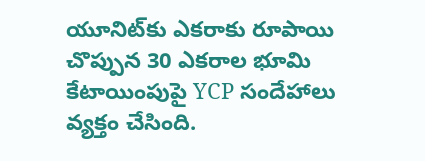యూనిట్‌కు ఎకరాకు రూపాయి చొప్పున 30 ఎకరాల భూమి కేటాయింపుపై YCP సందేహాలు వ్యక్తం చేసింది.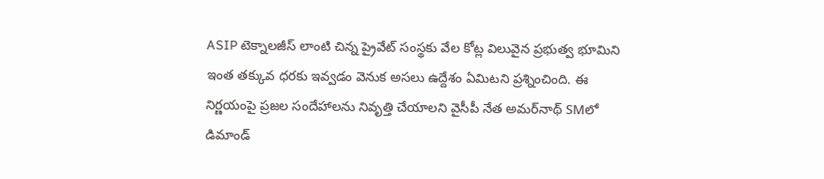ASIP టెక్నాలజీస్ లాంటి చిన్న ప్రైవేట్ సంస్థకు వేల కోట్ల విలువైన ప్రభుత్వ భూమిని ఇంత తక్కువ ధరకు ఇవ్వడం వెనుక అసలు ఉద్దేశం ఏమిటని ప్రశ్నించింది. ఈ నిర్ణయంపై ప్రజల సందేహాలను నివృత్తి చేయాలని వైసీపీ నేత అమర్‌నాథ్ SMలో డిమాండ్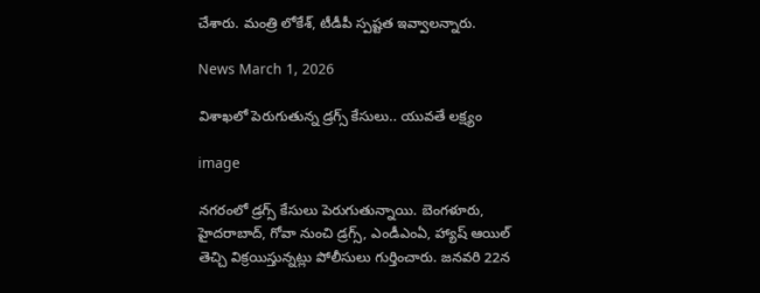చేశారు. మంత్రి లోకేశ్, టీడీపీ స్పష్టత ఇవ్వాలన్నారు.

News March 1, 2026

విశాఖలో పెరుగుతున్న డ్రగ్స్ కేసులు.. యువతే లక్ష్యం

image

నగరంలో డ్రగ్స్ కేసులు పెరుగుతున్నాయి. బెంగళూరు, హైదరాబాద్, గోవా నుంచి డ్రగ్స్, ఎండీఎంఏ, హ్యాష్ ఆయిల్ తెచ్చి విక్రయిస్తున్నట్లు పోలీసులు గుర్తించారు. జనవరి 22న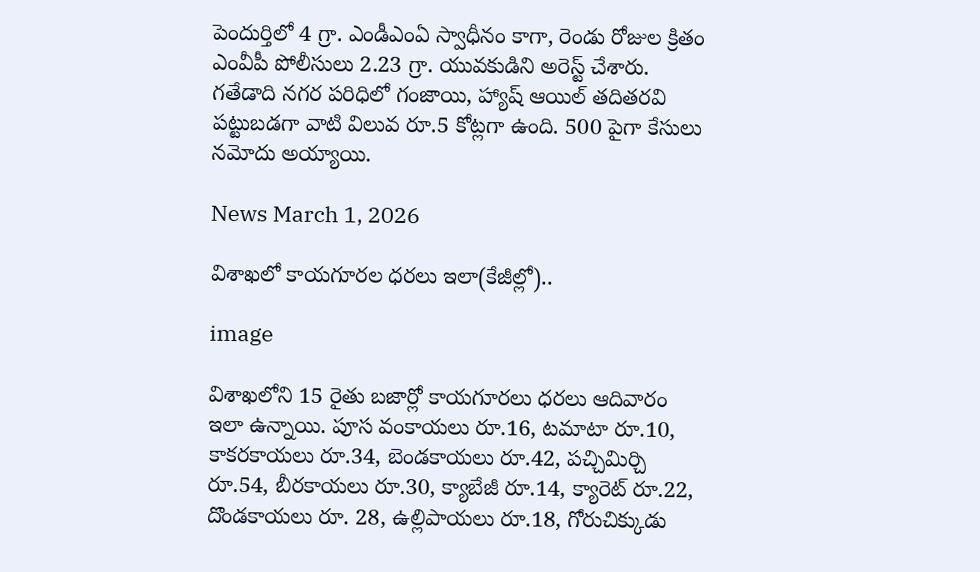పెందుర్తిలో 4 గ్రా. ఎండీఎంఏ స్వాధీనం కాగా, రెండు రోజుల క్రితం ఎంవీపీ పోలీసులు 2.23 గ్రా. యువకుడిని అరెస్ట్ చేశారు. గతేడాది నగర పరిధిలో గంజాయి, హ్యాష్ ఆయిల్ తదితరవి పట్టుబడగా వాటి విలువ రూ.5 కోట్లగా ఉంది. 500 పైగా కేసులు నమోదు అయ్యాయి.

News March 1, 2026

విశాఖలో కాయగూరల ధరలు ఇలా(కేజీల్లో)..

image

విశాఖలోని 15 రైతు బజార్లో కాయగూరలు ధరలు ఆదివారం ఇలా ఉన్నాయి. పూస వంకాయలు రూ.16, టమాటా రూ.10, కాకరకాయలు రూ.34, బెండకాయలు రూ.42, పచ్చిమిర్చి రూ.54, బీరకాయలు రూ.30, క్యాబేజీ రూ.14, క్యారెట్ రూ.22, దొండకాయలు రూ. 28, ఉల్లిపాయలు రూ.18, గోరుచిక్కుడు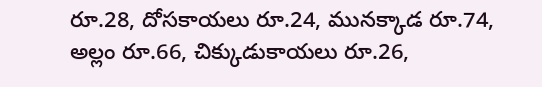రూ.28, దోసకాయలు రూ.24, మునక్కాడ రూ.74, అల్లం రూ.66, చిక్కుడుకాయలు రూ.26,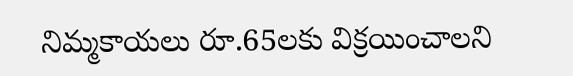నిమ్మకాయలు రూ.65లకు విక్రయించాలని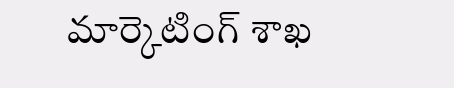మార్కెటింగ్ శాఖ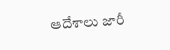ఆదేశాలు జారీ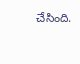చేసింది.